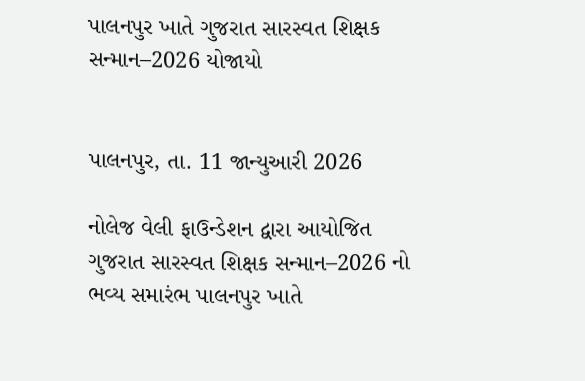પાલનપુર ખાતે ગુજરાત સારસ્વત શિક્ષક સન્માન–2026 યોજાયો


પાલનપુર, તા. 11 જાન્યુઆરી 2026

નોલેજ વેલી ફાઉન્ડેશન દ્વારા આયોજિત ગુજરાત સારસ્વત શિક્ષક સન્માન–2026 નો ભવ્ય સમારંભ પાલનપુર ખાતે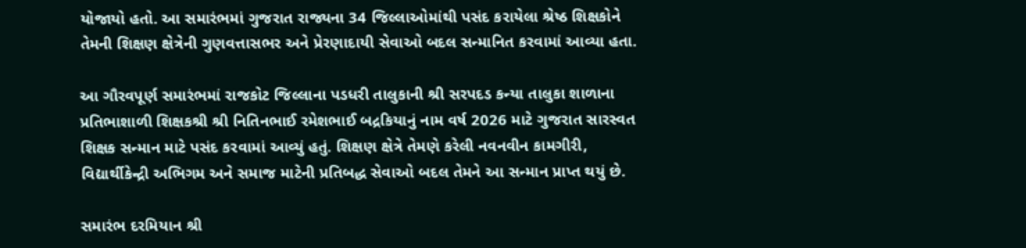યોજાયો હતો. આ સમારંભમાં ગુજરાત રાજ્યના 34 જિલ્લાઓમાંથી પસંદ કરાયેલા શ્રેષ્ઠ શિક્ષકોને તેમની શિક્ષણ ક્ષેત્રેની ગુણવત્તાસભર અને પ્રેરણાદાયી સેવાઓ બદલ સન્માનિત કરવામાં આવ્યા હતા.

આ ગૌરવપૂર્ણ સમારંભમાં રાજકોટ જિલ્લાના પડધરી તાલુકાની શ્રી સરપદડ કન્યા તાલુકા શાળાના પ્રતિભાશાળી શિક્ષકશ્રી શ્રી નિતિનભાઈ રમેશભાઈ બદ્રકિયાનું નામ વર્ષ 2026 માટે ગુજરાત સારસ્વત શિક્ષક સન્માન માટે પસંદ કરવામાં આવ્યું હતું. શિક્ષણ ક્ષેત્રે તેમણે કરેલી નવનવીન કામગીરી, વિદ્યાર્થીકેન્દ્રી અભિગમ અને સમાજ માટેની પ્રતિબદ્ધ સેવાઓ બદલ તેમને આ સન્માન પ્રાપ્ત થયું છે.

સમારંભ દરમિયાન શ્રી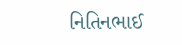નિતિનભાઈ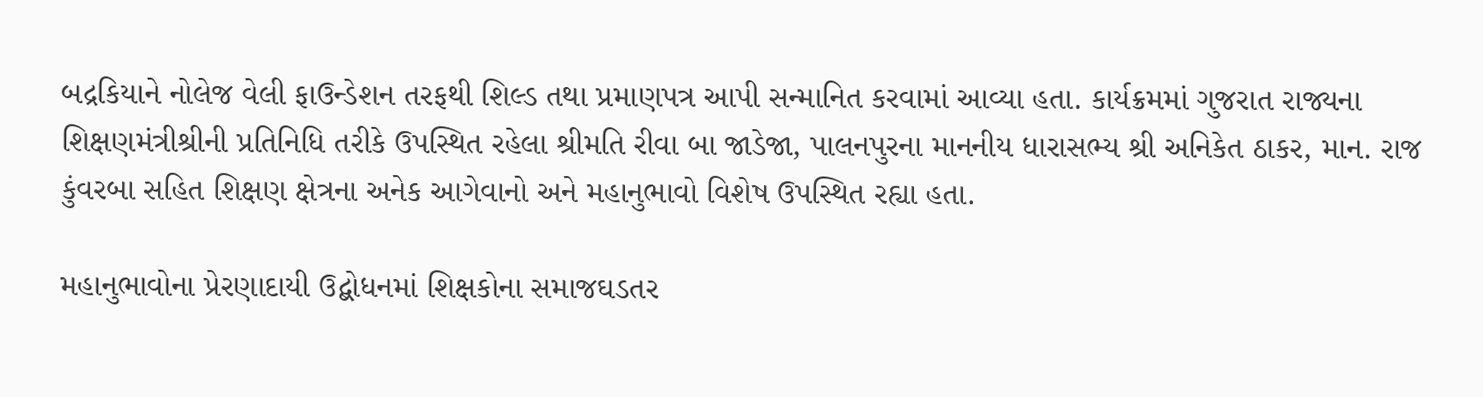બદ્રકિયાને નોલેજ વેલી ફાઉન્ડેશન તરફથી શિલ્ડ તથા પ્રમાણપત્ર આપી સન્માનિત કરવામાં આવ્યા હતા. કાર્યક્રમમાં ગુજરાત રાજ્યના શિક્ષણમંત્રીશ્રીની પ્રતિનિધિ તરીકે ઉપસ્થિત રહેલા શ્રીમતિ રીવા બા જાડેજા, પાલનપુરના માનનીય ધારાસભ્ય શ્રી અનિકેત ઠાકર, માન. રાજ કુંવરબા સહિત શિક્ષણ ક્ષેત્રના અનેક આગેવાનો અને મહાનુભાવો વિશેષ ઉપસ્થિત રહ્યા હતા.

મહાનુભાવોના પ્રેરણાદાયી ઉદ્બોધનમાં શિક્ષકોના સમાજઘડતર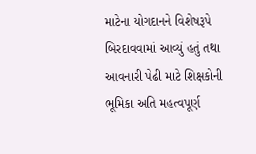માટેના યોગદાનને વિશેષરૂપે બિરદાવવામાં આવ્યું હતું તથા આવનારી પેઢી માટે શિક્ષકોની ભૂમિકા અતિ મહત્વપૂર્ણ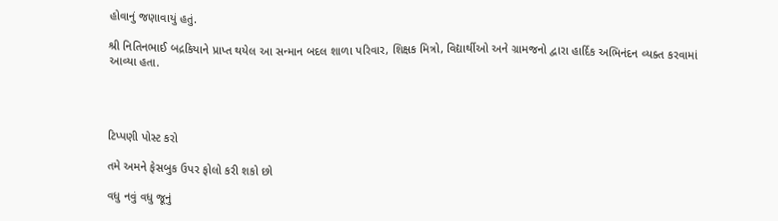હોવાનું જણાવાયું હતું.

શ્રી નિતિનભાઈ બદ્રકિયાને પ્રાપ્ત થયેલ આ સન્માન બદલ શાળા પરિવાર, શિક્ષક મિત્રો, વિદ્યાર્થીઓ અને ગ્રામજનો દ્વારા હાર્દિક અભિનંદન વ્યક્ત કરવામાં આવ્યા હતા.




ટિપ્પણી પોસ્ટ કરો

તમે અમને ફેસબુક ઉપર ફોલો કરી શકો છો

વધુ નવું વધુ જૂનું